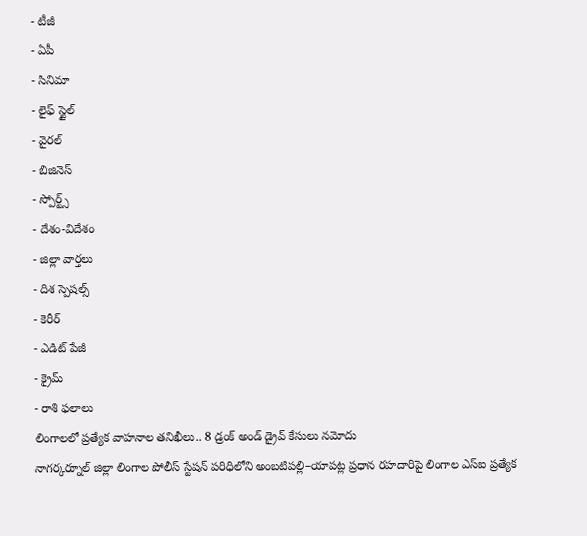- టీజీ
- ఏపీ
- సినిమా
- లైఫ్ స్టైల్
- వైరల్
- బిజినెస్
- స్పోర్ట్స్
- దేశం-విదేశం
- జిల్లా వార్తలు
- దిశ స్పెషల్స్
- కెరీర్
- ఎడిట్ పేజీ
- క్రైమ్
- రాశి ఫలాలు
లింగాలలో ప్రత్యేక వాహనాల తనిఖీలు.. 8 డ్రంక్ అండ్ డ్రైవ్ కేసులు నమోదు
నాగర్కర్నూల్ జిల్లా లింగాల పోలీస్ స్టేషన్ పరిధిలోని అంబటిపల్లి–యాపట్ల ప్రధాన రహదారిపై లింగాల ఎస్ఐ ప్రత్యేక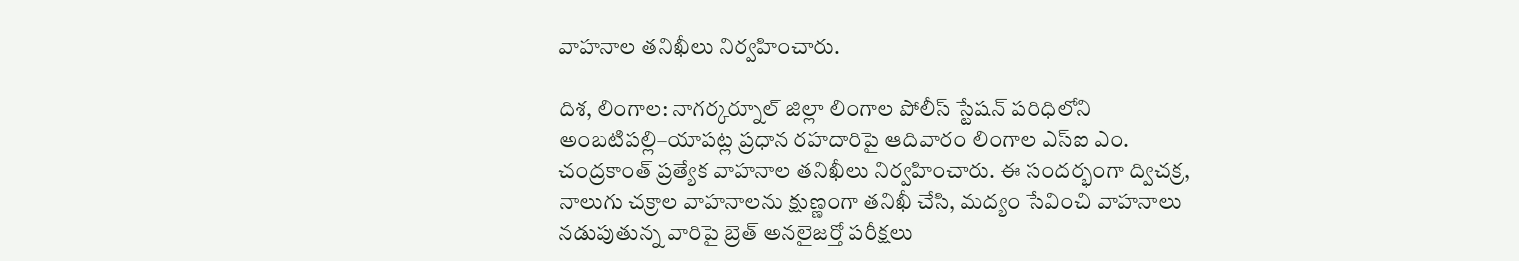వాహనాల తనిఖీలు నిర్వహించారు.

దిశ, లింగాల: నాగర్కర్నూల్ జిల్లా లింగాల పోలీస్ స్టేషన్ పరిధిలోని అంబటిపల్లి–యాపట్ల ప్రధాన రహదారిపై ఆదివారం లింగాల ఎస్ఐ ఎం. చంద్రకాంత్ ప్రత్యేక వాహనాల తనిఖీలు నిర్వహించారు. ఈ సందర్భంగా ద్విచక్ర, నాలుగు చక్రాల వాహనాలను క్షుణ్ణంగా తనిఖీ చేసి, మద్యం సేవించి వాహనాలు నడుపుతున్న వారిపై బ్రెత్ అనలైజర్తో పరీక్షలు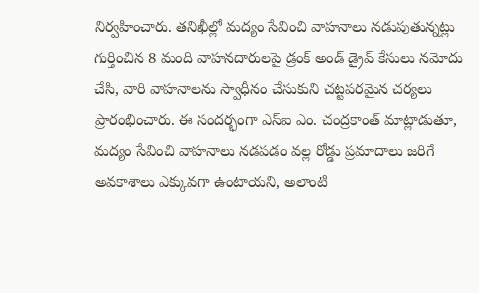నిర్వహించారు. తనిఖీల్లో మద్యం సేవించి వాహనాలు నడుపుతున్నట్లు గుర్తించిన 8 మంది వాహనదారులపై డ్రంక్ అండ్ డ్రైవ్ కేసులు నమోదు చేసి, వారి వాహనాలను స్వాధీనం చేసుకుని చట్టపరమైన చర్యలు ప్రారంభించారు. ఈ సందర్భంగా ఎస్ఐ ఎం. చంద్రకాంత్ మాట్లాడుతూ, మద్యం సేవించి వాహనాలు నడపడం వల్ల రోడ్డు ప్రమాదాలు జరిగే అవకాశాలు ఎక్కువగా ఉంటాయని, అలాంటి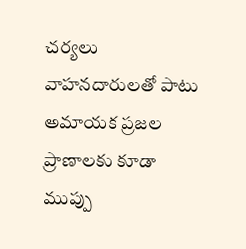చర్యలు వాహనదారులతో పాటు అమాయక ప్రజల ప్రాణాలకు కూడా ముప్పు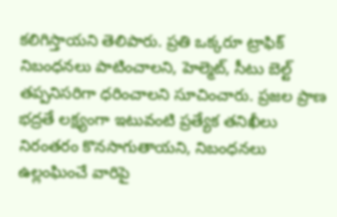కలిగిస్తాయని తెలిపారు. ప్రతి ఒక్కరూ ట్రాఫిక్ నిబంధనలు పాటించాలని, హెల్మెట్, సీటు బెల్ట్ తప్పనిసరిగా ధరించాలని సూచించారు. ప్రజల ప్రాణ భద్రతే లక్ష్యంగా ఇటువంటి ప్రత్యేక తనిఖీలు నిరంతరం కొనసాగుతాయని, నిబంధనలు ఉల్లంఘించే వారిపై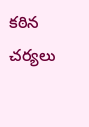కఠిన చర్యలు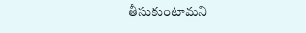తీసుకుంటామని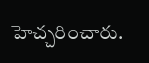హెచ్చరించారు.